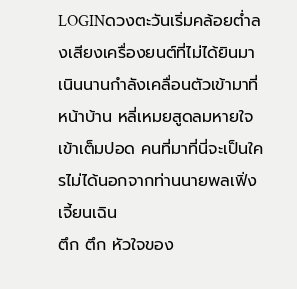LOGINดวงตะวันเริ่มคล้อยต่ำลงเสียงเครื่องยนต์ที่ไม่ได้ยินมาเนินนานกำลังเคลื่อนตัวเข้ามาที่หน้าบ้าน หลี่เหมยสูดลมหายใจเข้าเต็มปอด คนที่มาที่นี่จะเป็นใครไม่ได้นอกจากท่านนายพลเฟิ่งเจี้ยนเฉิน
ตึก ตึก หัวใจของ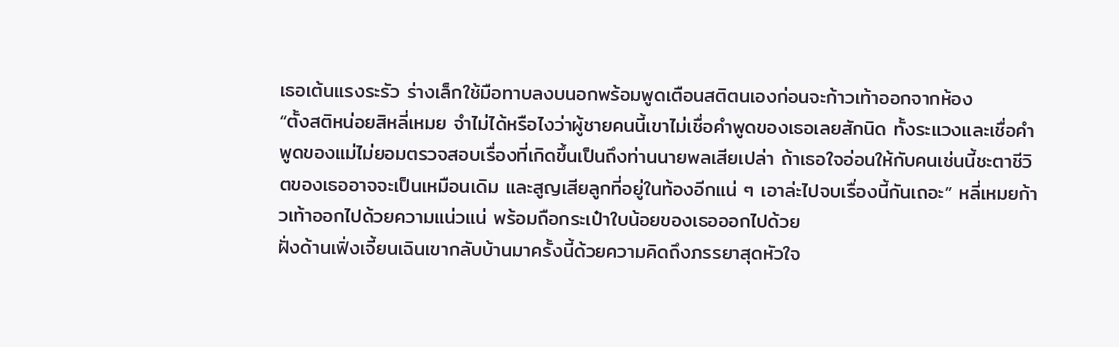เธอเต้นแรงระรัว ร่างเล็กใช้มือทาบลงบนอกพร้อมพูดเตือนสติตนเองก่อนจะก้าวเท้าออกจากห้อง
“ตั้งสติหน่อยสิหลี่เหมย จำไม่ได้หรือไงว่าผู้ชายคนนี้เขาไม่เชื่อคำพูดของเธอเลยสักนิด ทั้งระแวงและเชื่อคำพูดของแม่ไม่ยอมตรวจสอบเรื่องที่เกิดขึ้นเป็นถึงท่านนายพลเสียเปล่า ถ้าเธอใจอ่อนให้กับคนเช่นนี้ชะตาชีวิตของเธออาจจะเป็นเหมือนเดิม และสูญเสียลูกที่อยู่ในท้องอีกแน่ ๆ เอาล่ะไปจบเรื่องนี้กันเถอะ” หลี่เหมยก้าวเท้าออกไปด้วยความแน่วแน่ พร้อมถือกระเป๋าใบน้อยของเธอออกไปด้วย
ฝั่งด้านเฟิ่งเจี้ยนเฉินเขากลับบ้านมาครั้งนี้ด้วยความคิดถึงภรรยาสุดหัวใจ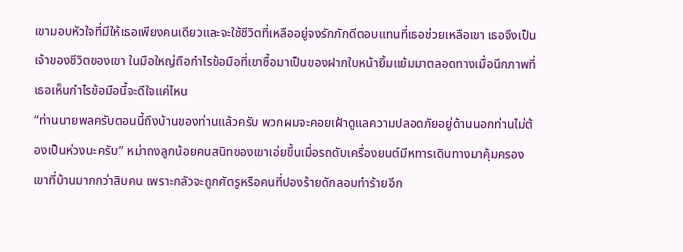เขามอบหัวใจที่มีให้เธอเพียงคนเดียวและจะใช้ชีวิตที่เหลืออยู่จงรักภักดีตอบแทนที่เธอช่วยเหลือเขา เธอจึงเป็นเจ้าของชีวิตของเขา ในมือใหญ่ถือกำไรข้อมือที่เขาซื้อมาเป็นของฝากใบหน้ายิ้มแย้มมาตลอดทางเมื่อนึกภาพที่เธอเห็นกำไรข้อมือนี้จะดีใจแค่ไหน
“ท่านนายพลครับตอนนี้ถึงบ้านของท่านแล้วครับ พวกผมจะคอยเฝ้าดูแลความปลอดภัยอยู่ด้านนอกท่านไม่ต้องเป็นห่วงนะครับ” หม่าถงลูกน้อยคนสนิทของเขาเอ่ยขึ้นเมื่อรถดับเครื่องยนต์มีหทารเดินทางมาคุ้มครองเขาที่บ้านมากกว่าสิบคน เพราะกลัวจะถูกศัตรูหรือคนที่ปองร้ายดักลอบทำร้ายอีก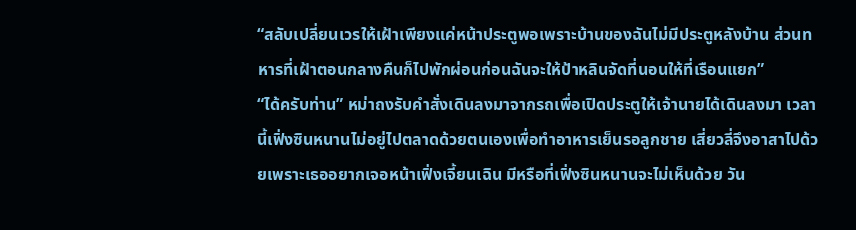“สลับเปลี่ยนเวรให้เฝ้าเพียงแค่หน้าประตูพอเพราะบ้านของฉันไม่มีประตูหลังบ้าน ส่วนทหารที่เฝ้าตอนกลางคืนก็ไปพักผ่อนก่อนฉันจะให้ป้าหลินจัดที่นอนให้ที่เรือนแยก”
“ได้ครับท่าน” หม่าถงรับคำสั่งเดินลงมาจากรถเพื่อเปิดประตูให้เจ้านายได้เดินลงมา เวลานี้เฟิ่งซินหนานไม่อยู่ไปตลาดด้วยตนเองเพื่อทำอาหารเย็นรอลูกชาย เสี่ยวลี่จึงอาสาไปด้วยเพราะเธออยากเจอหน้าเฟิ่งเจี้ยนเฉิน มีหรือที่เฟิ่งซินหนานจะไม่เห็นด้วย วัน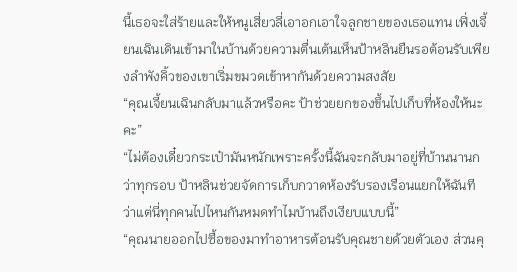นี้เธอจะใส่ร้ายและให้หนูเสี่ยวลี่เอาอกเอาใจลูกชายของเธอแทน เฟิ่งเจี้ยนเฉินเดินเข้ามาในบ้านด้วยความตื่นเต้นเห็นป้าหลินยืนรอต้อนรับเพียงลำพังคิ้วของเขาเริ่มขมวดเข้าหากันด้วยความสงสัย
“คุณเจี้ยนเฉินกลับมาแล้วหรือคะ ป้าช่วยยกของขึ้นไปเก็บที่ห้องให้นะคะ”
“ไม่ต้องเดี๋ยวกระเป๋ามันหนักเพราะครั้งนี้ฉันจะกลับมาอยู่ที่บ้านนานกว่าทุกรอบ ป้าหลินช่วยจัดการเก็บกวาดห้องรับรองเรือนแยกให้ฉันที ว่าแต่นี่ทุกคนไปไหนกันหมดทำไมบ้านถึงเงียบแบบนี้”
“คุณนายออกไปซื้อของมาทำอาหารต้อนรับคุณชายด้วยตัวเอง ส่วนคุ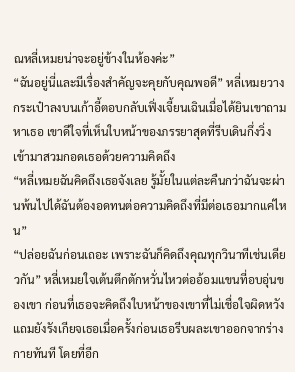ณหลี่เหมยน่าจะอยู่ข้างในห้องค่ะ”
“ฉันอยู่นี่และมีเรื่องสำคัญจะคุยกับคุณพอดี” หลี่เหมยวางกระเป๋าลงบนเก้าอี้ตอบกลับเฟิ่งเจี้ยนเฉินเมื่อได้ยินเขาถามหาเธอ เขาดีใจที่เห็นใบหน้าของภรรยาสุดที่รีบเดินกึ่งวิ่งเข้ามาสวมกอดเธอด้วยความคิดถึง
“หลี่เหมยฉันคิดถึงเธอจังเลย รู้มั้ยในแต่ละคืนกว่าฉันจะผ่านพ้นไปได้ฉันต้องอดทนต่อความคิดถึงที่มีต่อเธอมากแค่ไหน”
“ปล่อยฉันก่อนเถอะ เพราะฉันก็คิดถึงคุณทุกวินาทีเช่นเดียวกัน” หลี่เหมยใจเต้นตึกตักหวั่นไหวต่ออ้อมแขนที่อบอุ่นของเขา ก่อนที่เธอจะคิดถึงใบหน้าของเขาที่ไม่เชื่อใจผิดหวังแถมยังรังเกียจเธอเมื่อครั้งก่อนเธอรีบผละเขาออกจากร่างกายทันที โดยที่อีก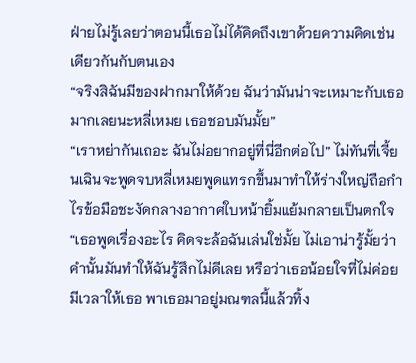ฝ่ายไม่รู้เลยว่าตอนนี้เธอไม่ได้คิดถึงเขาด้วยความคิดเช่นเดียวกันกับตนเอง
“จริงสิฉันมีของฝากมาให้ด้วย ฉันว่ามันน่าจะเหมาะกับเธอมากเลยนะหลี่เหมย เธอชอบมันมั้ย”
“เราหย่ากันเถอะ ฉันไม่อยากอยู่ที่นี่อีกต่อไป” ไม่ทันที่เจี้ยนเฉินจะพูดจบหลี่เหมยพูดแทรกขึ้นมาทำให้ร่างใหญ่ถือกำไรข้อมือชะงัดกลางอากาศใบหน้ายิ้มแย้มกลายเป็นตกใจ
“เธอพูดเรื่องอะไร คิดจะล้อฉันเล่นใช่มั้ย ไม่เอาน่ารู้มั้ยว่าคำนั้นมันทำให้ฉันรู้สึกไม่ดีเลย หรือว่าเธอน้อยใจที่ไม่ค่อยมีเวลาให้เธอ พาเธอมาอยู่มณฑลนี้แล้วทิ้ง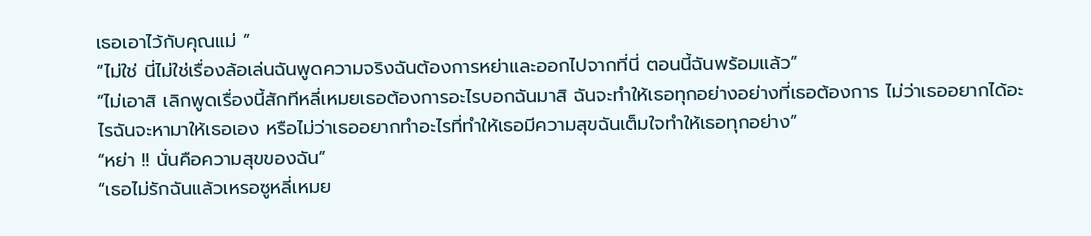เธอเอาไว้กับคุณแม่ ”
“ไม่ใช่ นี่ไม่ใช่เรื่องล้อเล่นฉันพูดความจริงฉันต้องการหย่าและออกไปจากที่นี่ ตอนนี้ฉันพร้อมแล้ว”
“ไม่เอาสิ เลิกพูดเรื่องนี้สักทีหลี่เหมยเธอต้องการอะไรบอกฉันมาสิ ฉันจะทำให้เธอทุกอย่างอย่างที่เธอต้องการ ไม่ว่าเธออยากได้อะไรฉันจะหามาให้เธอเอง หรือไม่ว่าเธออยากทำอะไรที่ทำให้เธอมีความสุขฉันเต็มใจทำให้เธอทุกอย่าง”
“หย่า !! นั่นคือความสุขของฉัน”
“เธอไม่รักฉันแล้วเหรอซูหลี่เหมย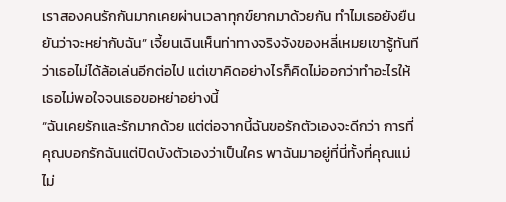เราสองคนรักกันมากเคยผ่านเวลาทุกข์ยากมาด้วยกัน ทำไมเธอยังยืนยันว่าจะหย่ากับฉัน” เจี้ยนเฉินเห็นท่าทางจริงจังของหลี่เหมยเขารู้ทันทีว่าเธอไม่ได้ล้อเล่นอีกต่อไป แต่เขาคิดอย่างไรก็คิดไม่ออกว่าทำอะไรให้เธอไม่พอใจจนเธอขอหย่าอย่างนี้
“ฉันเคยรักและรักมากด้วย แต่ต่อจากนี้ฉันขอรักตัวเองจะดีกว่า การที่คุณบอกรักฉันแต่ปิดบังตัวเองว่าเป็นใคร พาฉันมาอยู่ที่นี่ทั้งที่คุณแม่ไม่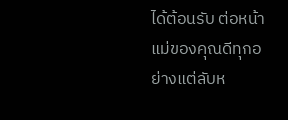ได้ต้อนรับ ต่อหน้าแม่ของคุณดีทุกอย่างแต่ลับห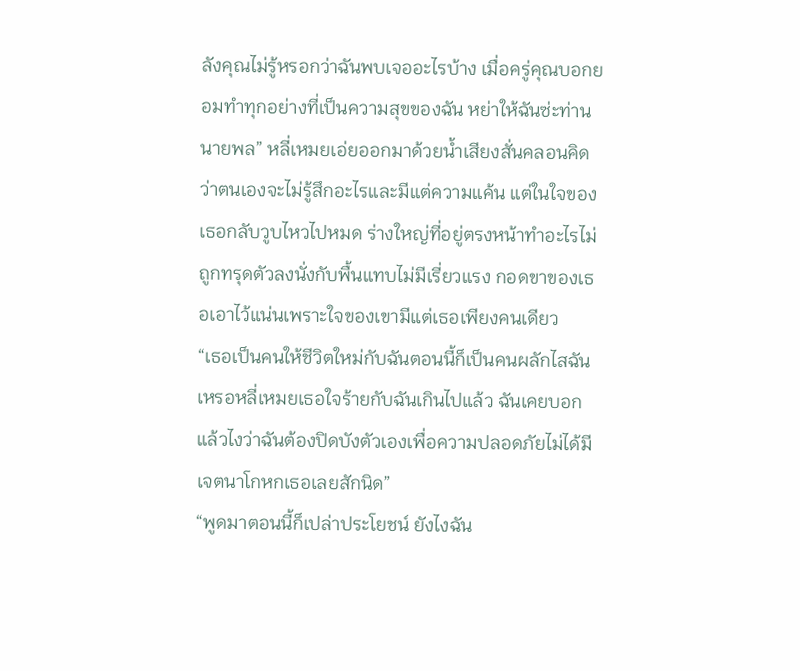ลังคุณไม่รู้หรอกว่าฉันพบเจออะไรบ้าง เมื่อครู่คุณบอกยอมทำทุกอย่างที่เป็นความสุขของฉัน หย่าให้ฉันซ่ะท่านนายพล” หลี่เหมยเอ่ยออกมาด้วยน้ำเสียงสั่นคลอนคิดว่าตนเองจะไม่รู้สึกอะไรและมีแต่ความแค้น แต่ในใจของเธอกลับวูบไหวไปหมด ร่างใหญ่ที่อยู่ตรงหน้าทำอะไรไม่ถูกทรุดตัวลงนั่งกับพื้นแทบไม่มีเรี่ยวแรง กอดขาของเธอเอาไว้แน่นเพราะใจของเขามีแต่เธอเพียงคนเดียว
“เธอเป็นคนให้ชีวิตใหม่กับฉันตอนนี้ก็เป็นคนผลักไสฉันเหรอหลี่เหมยเธอใจร้ายกับฉันเกินไปแล้ว ฉันเคยบอกแล้วไงว่าฉันต้องปิดบังตัวเองเพื่อความปลอดภัยไม่ได้มีเจตนาโกหกเธอเลยสักนิด”
“พูดมาตอนนี้ก็เปล่าประโยชน์ ยังไงฉัน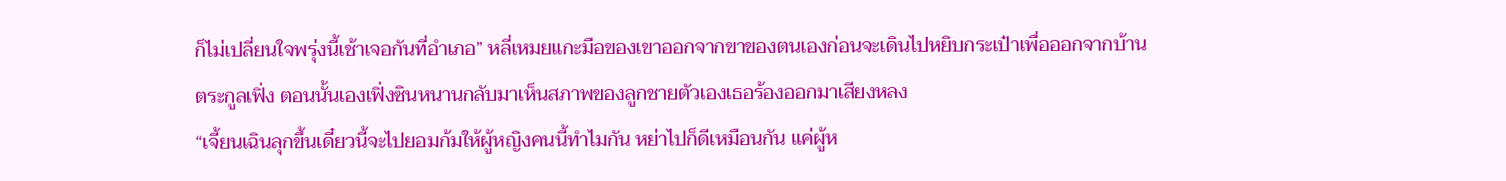ก็ไม่เปลี่ยนใจพรุ่งนี้เช้าเจอกันที่อำเภอ” หลี่เหมยแกะมือของเขาออกจากขาของตนเองก่อนจะเดินไปหยิบกระเป๋าเพื่อออกจากบ้านตระกูลเฟิ่ง ตอนนั้นเองเฟิ่งซินหนานกลับมาเห็นสภาพของลูกชายตัวเองเธอร้องออกมาเสียงหลง
“เจี้ยนเฉินลุกขึ้นเดี๋ยวนี้จะไปยอมก้มให้ผู้หญิงคนนี้ทำไมกัน หย่าไปก็ดีเหมือนกัน แค่ผู้ห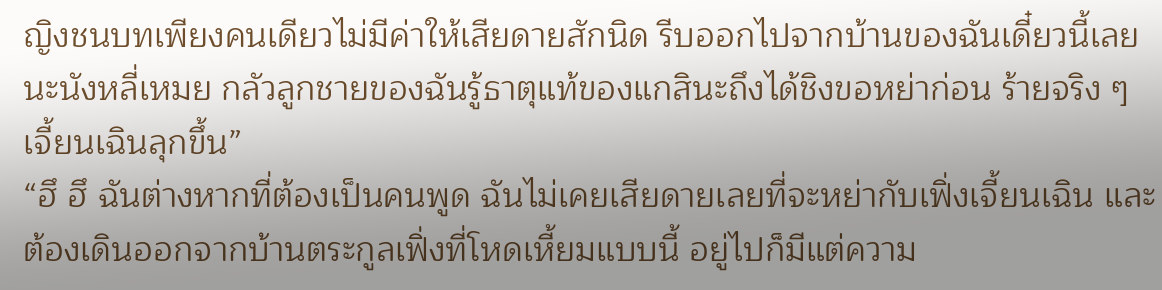ญิงชนบทเพียงคนเดียวไม่มีค่าให้เสียดายสักนิด รีบออกไปจากบ้านของฉันเดี๋ยวนี้เลยนะนังหลี่เหมย กลัวลูกชายของฉันรู้ธาตุแท้ของแกสินะถึงได้ชิงขอหย่าก่อน ร้ายจริง ๆ เจี้ยนเฉินลุกขึ้น”
“ฮึ ฮึ ฉันต่างหากที่ต้องเป็นคนพูด ฉันไม่เคยเสียดายเลยที่จะหย่ากับเฟิ่งเจี้ยนเฉิน และต้องเดินออกจากบ้านตระกูลเฟิ่งที่โหดเหี้ยมแบบนี้ อยู่ไปก็มีแต่ความ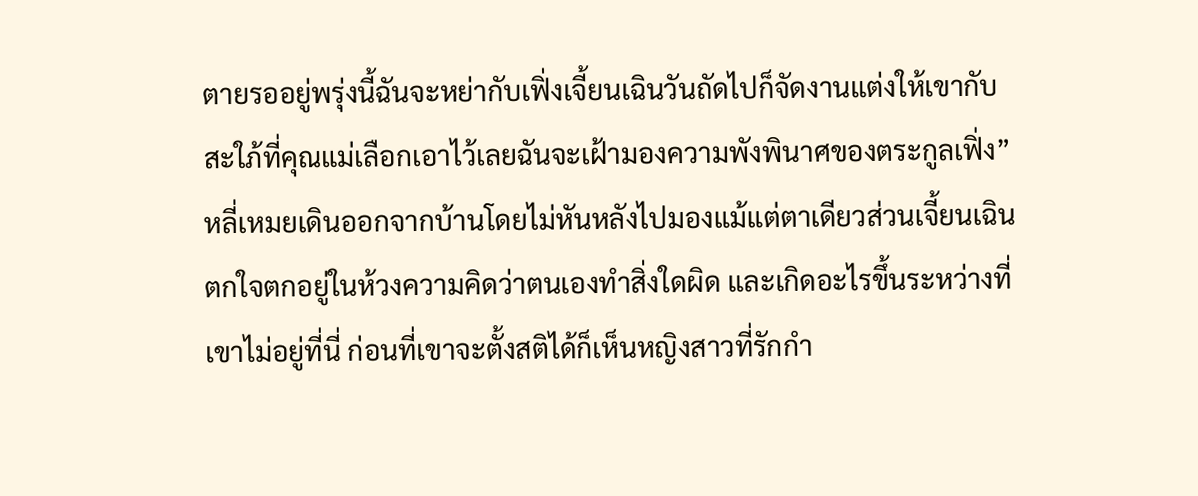ตายรออยู่พรุ่งนี้ฉันจะหย่ากับเฟิ่งเจี้ยนเฉินวันถัดไปก็จัดงานแต่งให้เขากับสะใภ้ที่คุณแม่เลือกเอาไว้เลยฉันจะเฝ้ามองความพังพินาศของตระกูลเฟิ่ง” หลี่เหมยเดินออกจากบ้านโดยไม่หันหลังไปมองแม้แต่ตาเดียวส่วนเจี้ยนเฉินตกใจตกอยู่ในห้วงความคิดว่าตนเองทำสิ่งใดผิด และเกิดอะไรขึ้นระหว่างที่เขาไม่อยู่ที่นี่ ก่อนที่เขาจะตั้งสติได้ก็เห็นหญิงสาวที่รักกำ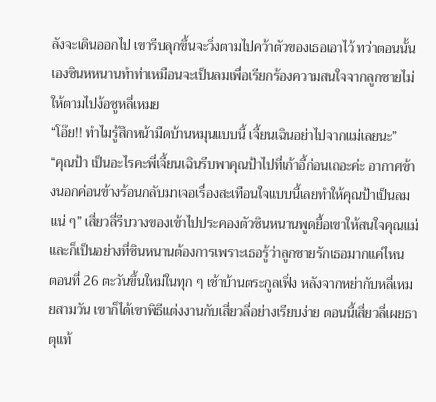ลังจะเดินออกไป เขารีบลุกขึ้นจะวิ่งตามไปคว้าตัวของเธอเอาไว้ ทว่าตอนนั้นเองซินหหนานทำท่าเหมือนจะเป็นลมเพื่อเรียกร้องความสนใจจากลูกชายไม่ให้ตามไปง้อซูหลี่เหมย
“โอ๊ย!! ทำไมรู้สึกหน้ามืดบ้านหมุนแบบนี้ เจี้ยนเฉินอย่าไปจากแม่เลยนะ”
“คุณป้า เป็นอะไรคะพี่เจี้ยนเฉินรีบพาคุณป้าไปที่เก้าอี้ก่อนเถอะค่ะ อากาศข้างนอกค่อนข้างร้อนกลับมาเจอเรื่องสะเทือนใจแบบนี้เลยทำให้คุณป้าเป็นลมแน่ ๆ” เสี่ยวลี่รีบวางของเข้าไปประคองตัวซินหนานพูดยื้อเขาให้สนใจคุณแม่ และก็เป็นอย่างที่ซินหนานต้องการเพราะเธอรู้ว่าลูกชายรักเธอมากแค่ไหน
ตอนที่ 26 ตะวันขึ้นใหม่ในทุก ๆ เช้าบ้านตระกูลเฟิ่ง หลังจากหย่ากับหลี่เหมยสามวัน เขาก็ได้เขาพิธีแต่งงานกับเสี่ยวลี่อย่างเรียบง่าย ตอนนี้เสี่ยวลี่เผยธาตุแท้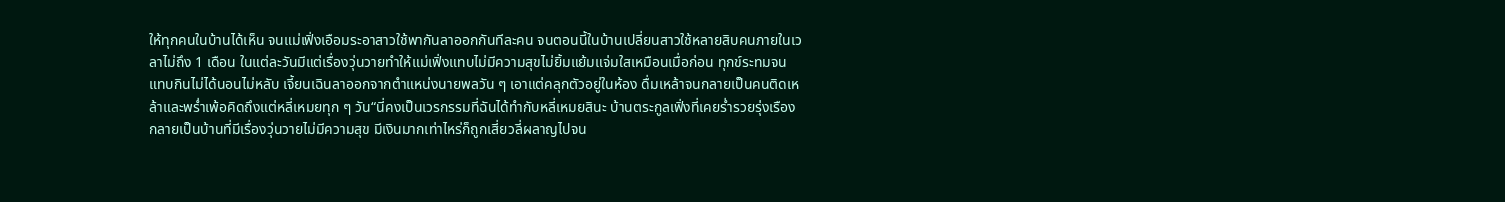ให้ทุกคนในบ้านได้เห็น จนแม่เฟิ่งเอือมระอาสาวใช้พากันลาออกกันทีละคน จนตอนนี้ในบ้านเปลี่ยนสาวใช้หลายสิบคนภายในเวลาไม่ถึง 1 เดือน ในแต่ละวันมีแต่เรื่องวุ่นวายทำให้แม่เฟิ่งแทบไม่มีความสุขไม่ยิ้มแย้มแจ่มใสเหมือนเมื่อก่อน ทุกข์ระทมจนแทบกินไม่ได้นอนไม่หลับ เจี้ยนเฉินลาออกจากตำแหน่งนายพลวัน ๆ เอาแต่คลุกตัวอยู่ในห้อง ดื่มเหล้าจนกลายเป็นคนติดเหล้าและพร่ำเพ้อคิดถึงแต่หลี่เหมยทุก ๆ วัน“นี่คงเป็นเวรกรรมที่ฉันได้ทำกับหลี่เหมยสินะ บ้านตระกูลเฟิ่งที่เคยร่ำรวยรุ่งเรือง กลายเป็นบ้านที่มีเรื่องวุ่นวายไม่มีความสุข มีเงินมากเท่าไหร่ก็ถูกเสี่ยวลี่ผลาญไปจน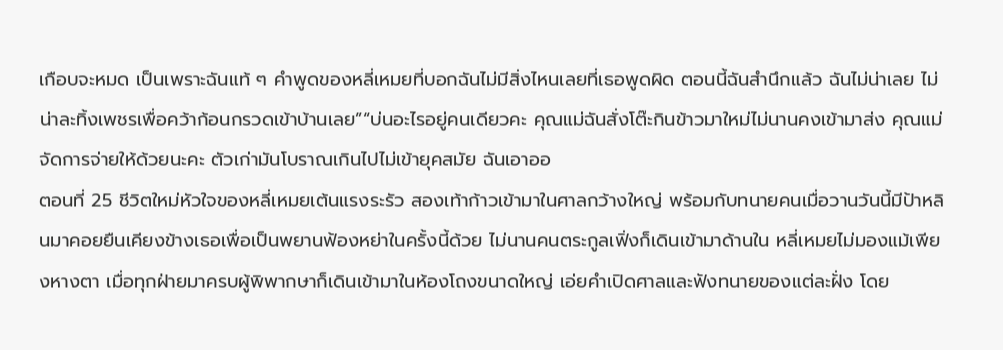เกือบจะหมด เป็นเพราะฉันแท้ ๆ คำพูดของหลี่เหมยที่บอกฉันไม่มีสิ่งไหนเลยที่เธอพูดผิด ตอนนี้ฉันสำนึกแล้ว ฉันไม่น่าเลย ไม่น่าละทิ้งเพชรเพื่อคว้าก้อนกรวดเข้าบ้านเลย”“บ่นอะไรอยู่คนเดียวคะ คุณแม่ฉันสั่งโต๊ะกินข้าวมาใหม่ไม่นานคงเข้ามาส่ง คุณแม่จัดการจ่ายให้ด้วยนะคะ ตัวเก่ามันโบราณเกินไปไม่เข้ายุคสมัย ฉันเอาออ
ตอนที่ 25 ชีวิตใหม่หัวใจของหลี่เหมยเต้นแรงระรัว สองเท้าก้าวเข้ามาในศาลกว้างใหญ่ พร้อมกับทนายคนเมื่อวานวันนี้มีป้าหลินมาคอยยืนเคียงข้างเธอเพื่อเป็นพยานฟ้องหย่าในครั้งนี้ด้วย ไม่นานคนตระกูลเฟิ่งก็เดินเข้ามาด้านใน หลี่เหมยไม่มองแม้เพียงหางตา เมื่อทุกฝ่ายมาครบผู้พิพากษาก็เดินเข้ามาในห้องโถงขนาดใหญ่ เอ่ยคำเปิดศาลและฟังทนายของแต่ละฝั่ง โดย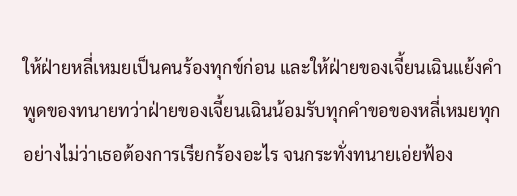ให้ฝ่ายหลี่เหมยเป็นคนร้องทุกข์ก่อน และให้ฝ่ายของเจี้ยนเฉินแย้งคำพูดของทนายทว่าฝ่ายของเจี้ยนเฉินน้อมรับทุกคำขอของหลี่เหมยทุกอย่างไม่ว่าเธอต้องการเรียกร้องอะไร จนกระทั่งทนายเอ่ยฟ้อง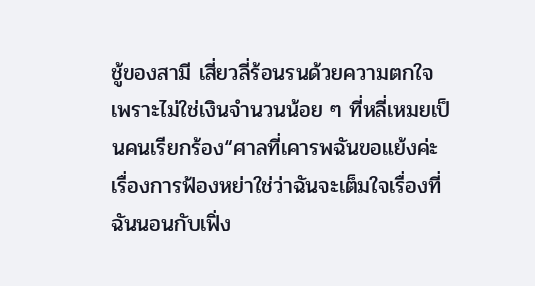ชู้ของสามี เสี่ยวลี่ร้อนรนด้วยความตกใจ เพราะไม่ใช่เงินจำนวนน้อย ๆ ที่หลี่เหมยเป็นคนเรียกร้อง“ศาลที่เคารพฉันขอแย้งค่ะ เรื่องการฟ้องหย่าใช่ว่าฉันจะเต็มใจเรื่องที่ฉันนอนกับเฟิ่ง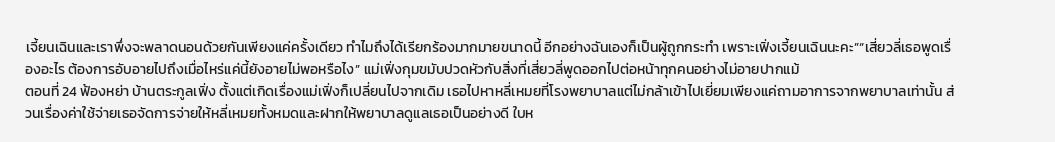เจี้ยนเฉินและเราพึ่งจะพลาดนอนด้วยกันเพียงแค่ครั้งเดียว ทำไมถึงได้เรียกร้องมากมายขนาดนี้ อีกอย่างฉันเองก็เป็นผู้ถูกกระทำ เพราะเฟิ่งเจี้ยนเฉินนะคะ”“เสี่ยวลี่เธอพูดเรื่องอะไร ต้องการอับอายไปถึงเมื่อไหร่แค่นี้ยังอายไม่พอหรือไง” แม่เฟิ่งกุมขมับปวดหัวกับสิ่งที่เสี่ยวลี่พูดออกไปต่อหน้าทุกคนอย่างไม่อายปากแม้
ตอนที่ 24 ฟ้องหย่า บ้านตระกูลเฟิ่ง ตั้งแต่เกิดเรื่องแม่เฟิ่งก็เปลี่ยนไปจากเดิม เธอไปหาหลี่เหมยที่โรงพยาบาลแต่ไม่กล้าเข้าไปเยี่ยมเพียงแค่ถามอาการจากพยาบาลเท่านั้น ส่วนเรื่องค่าใช้จ่ายเธอจัดการจ่ายให้หลี่เหมยทั้งหมดและฝากให้พยาบาลดูแลเธอเป็นอย่างดี ใบห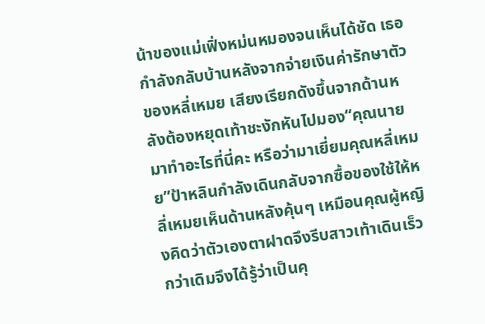น้าของแม่เฟิ่งหม่นหมองจนเห็นได้ชัด เธอกำลังกลับบ้านหลังจากจ่ายเงินค่ารักษาตัวของหลี่เหมย เสียงเรียกดังขึ้นจากด้านหลังต้องหยุดเท้าชะงักหันไปมอง“คุณนายมาทำอะไรที่นี่คะ หรือว่ามาเยี่ยมคุณหลี่เหมย”ป้าหลินกำลังเดินกลับจากซื้อของใช้ให้หลี่เหมยเห็นด้านหลังคุ้นๆ เหมือนคุณผู้หญิงคิดว่าตัวเองตาฝาดจึงรีบสาวเท้าเดินเร็วกว่าเดิมจึงได้รู้ว่าเป็นคุ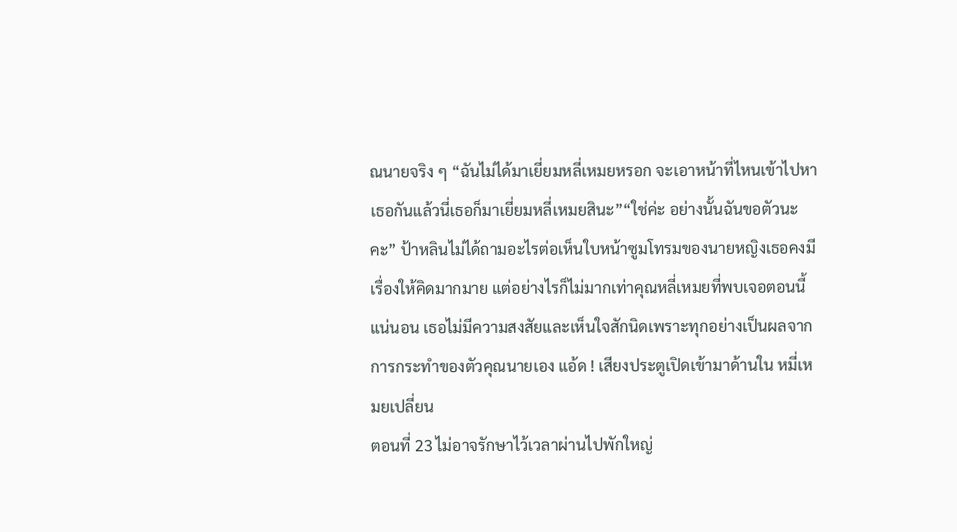ณนายจริง ๆ “ฉันไม่ได้มาเยี่ยมหลี่เหมยหรอก จะเอาหน้าที่ไหนเข้าไปหาเธอกันแล้วนี่เธอก็มาเยี่ยมหลี่เหมยสินะ”“ใช่ค่ะ อย่างนั้นฉันขอตัวนะคะ” ป้าหลินไม่ได้ถามอะไรต่อเห็นใบหน้าซูมโทรมของนายหญิงเธอคงมีเรื่องให้คิดมากมาย แต่อย่างไรก็ไม่มากเท่าคุณหลี่เหมยที่พบเจอตอนนี้แน่นอน เธอไม่มีความสงสัยและเห็นใจสักนิดเพราะทุกอย่างเป็นผลจากการกระทำของตัวคุณนายเอง แอ้ด ! เสียงประตูเปิดเข้ามาด้านใน หมี่เหมยเปลี่ยน
ตอนที่ 23 ไม่อาจรักษาไว้เวลาผ่านไปพักใหญ่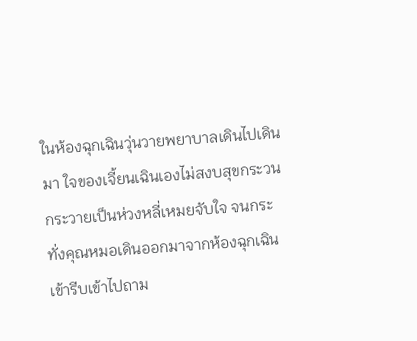ในห้องฉุกเฉินวุ่นวายพยาบาลเดินไปเดินมา ใจของเจี้ยนเฉินเองไม่สงบสุขกระวนกระวายเป็นห่วงหลี่เหมยจับใจ จนกระทั่งคุณหมอเดินออกมาจากห้องฉุกเฉินเข้ารีบเข้าไปถาม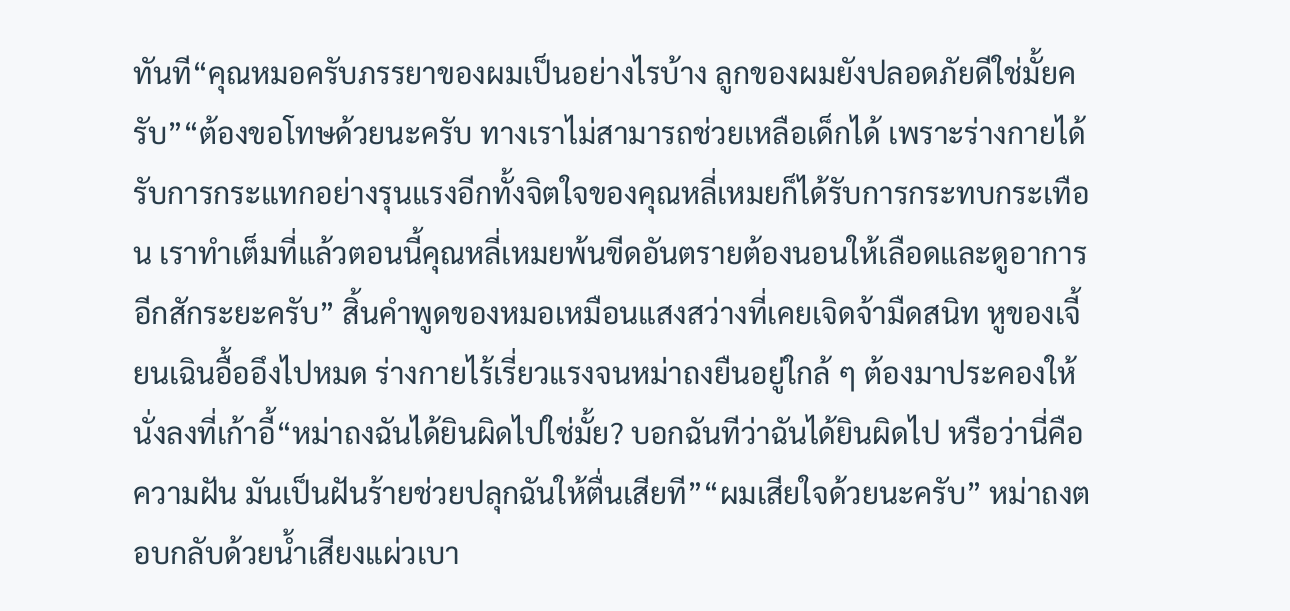ทันที“คุณหมอครับภรรยาของผมเป็นอย่างไรบ้าง ลูกของผมยังปลอดภัยดีใช่มั้ยครับ”“ต้องขอโทษด้วยนะครับ ทางเราไม่สามารถช่วยเหลือเด็กได้ เพราะร่างกายได้รับการกระแทกอย่างรุนแรงอีกทั้งจิตใจของคุณหลี่เหมยก็ได้รับการกระทบกระเทือน เราทำเต็มที่แล้วตอนนี้คุณหลี่เหมยพ้นขีดอันตรายต้องนอนให้เลือดและดูอาการอีกสักระยะครับ” สิ้นคำพูดของหมอเหมือนแสงสว่างที่เคยเจิดจ้ามืดสนิท หูของเจี้ยนเฉินอื้ออึงไปหมด ร่างกายไร้เรี่ยวแรงจนหม่าถงยืนอยู่ใกล้ ๆ ต้องมาประคองให้นั่งลงที่เก้าอี้“หม่าถงฉันได้ยินผิดไปใช่มั้ย? บอกฉันทีว่าฉันได้ยินผิดไป หรือว่านี่คือความฝัน มันเป็นฝันร้ายช่วยปลุกฉันให้ตื่นเสียที”“ผมเสียใจด้วยนะครับ” หม่าถงตอบกลับด้วยน้ำเสียงแผ่วเบา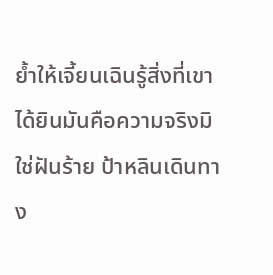ย้ำให้เจี้ยนเฉินรู้สิ่งที่เขาได้ยินมันคือความจริงมิใช่ฝันร้าย ป้าหลินเดินทาง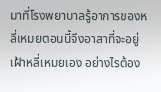มาที่โรงพยาบาลรู้อาการของหลี่เหมยตอนนี้จึงอาสาที่จะอยู่เฝ้าหลี่เหมยเอง อย่างไรต้อง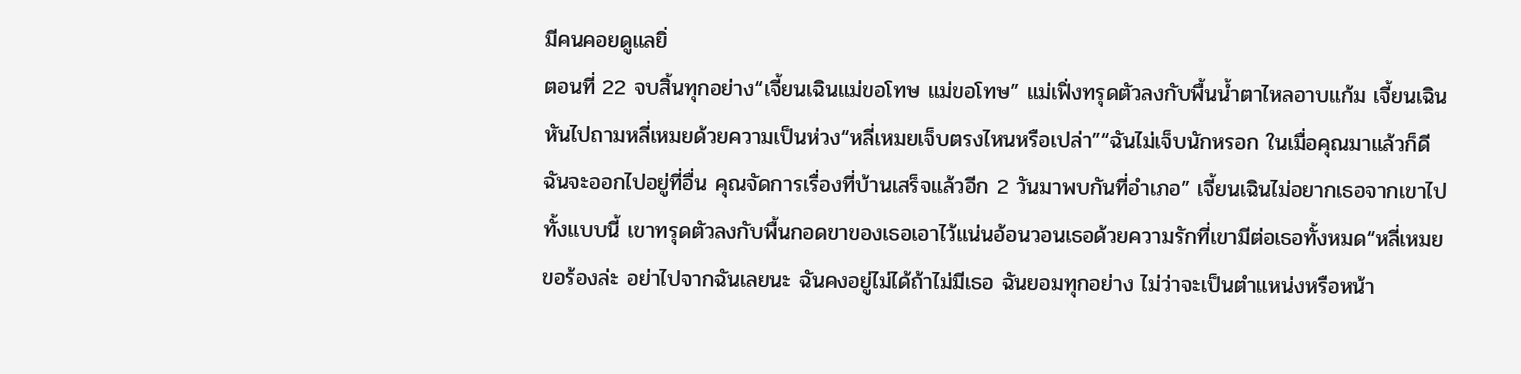มีคนคอยดูแลยิ่
ตอนที่ 22 จบสิ้นทุกอย่าง“เจี้ยนเฉินแม่ขอโทษ แม่ขอโทษ” แม่เฟิ่งทรุดตัวลงกับพื้นน้ำตาไหลอาบแก้ม เจี้ยนเฉินหันไปถามหลี่เหมยด้วยความเป็นห่วง“หลี่เหมยเจ็บตรงไหนหรือเปล่า”“ฉันไม่เจ็บนักหรอก ในเมื่อคุณมาแล้วก็ดีฉันจะออกไปอยู่ที่อื่น คุณจัดการเรื่องที่บ้านเสร็จแล้วอีก 2 วันมาพบกันที่อำเภอ” เจี้ยนเฉินไม่อยากเธอจากเขาไปทั้งแบบนี้ เขาทรุดตัวลงกับพื้นกอดขาของเธอเอาไว้แน่นอ้อนวอนเธอด้วยความรักที่เขามีต่อเธอทั้งหมด“หลี่เหมยขอร้องล่ะ อย่าไปจากฉันเลยนะ ฉันคงอยู่ไม่ได้ถ้าไม่มีเธอ ฉันยอมทุกอย่าง ไม่ว่าจะเป็นตำแหน่งหรือหน้า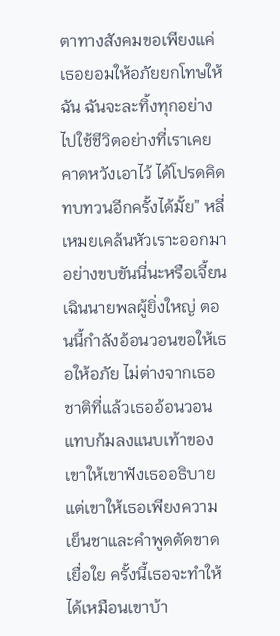ตาทางสังคมขอเพียงแค่เธอยอมให้อภัยยกโทษให้ฉัน ฉันจะละทิ้งทุกอย่างไปใช้ชีวิตอย่างที่เราเคยคาดหวังเอาไว้ ได้โปรดคิดทบทวนอีกครั้งได้มั้ย” หลี่เหมยเคล้นหัวเราะออกมาอย่างขบขันนี่นะหรือเจี้ยนเฉินนายพลผู้ยิ่งใหญ่ ตอนนี้กำลังอ้อนวอนขอให้เธอให้อภัย ไม่ต่างจากเธอชาติที่แล้วเธออ้อนวอนแทบก้มลงแนบเท้าของเขาให้เขาฟังเธออธิบายแต่เขาให้เธอเพียงความเย็นชาและคำพูดตัดขาดเยื่อใย ครั้งนี้เธอจะทำให้ได้เหมือนเขาบ้า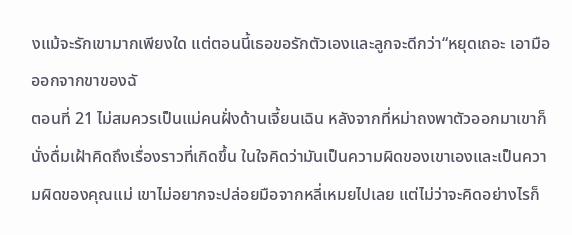งแม้จะรักเขามากเพียงใด แต่ตอนนี้เธอขอรักตัวเองและลูกจะดีกว่า“หยุดเถอะ เอามือออกจากขาของฉั
ตอนที่ 21 ไม่สมควรเป็นแม่คนฝั่งด้านเจี้ยนเฉิน หลังจากที่หม่าถงพาตัวออกมาเขาก็นั่งดื่มเฝ้าคิดถึงเรื่องราวที่เกิดขึ้น ในใจคิดว่ามันเป็นความผิดของเขาเองและเป็นความผิดของคุณแม่ เขาไม่อยากจะปล่อยมือจากหลี่เหมยไปเลย แต่ไม่ว่าจะคิดอย่างไรก็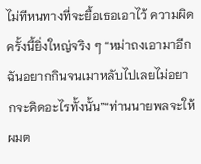ไม่ทีหนทางที่จะยื้อเธอเอาไว้ ความผิดครั้งนี้ยิ่งใหญ่จริง ๆ “หม่าถงเอามาอีก ฉันอยากกินจนเมาหลับไปเลยไม่อยากจะคิดอะไรทั้งนั้น”“ท่านนายพลจะให้ผมต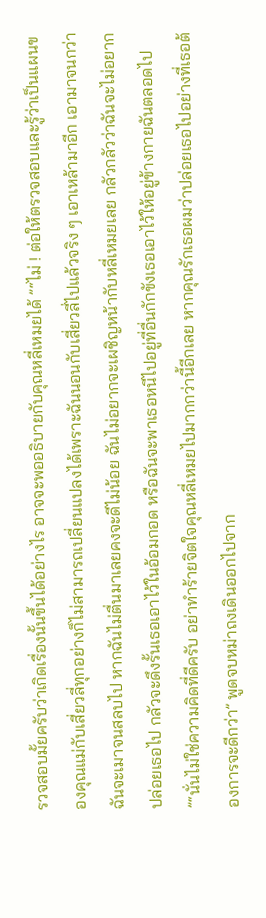รวจสอบมั้ยครับว่าเกิดเรื่องนั้นขึ้นได้อย่างไร อาจจะพออธิบายกับคุณหลี่เหมยได้ ”“ไม่ ! ต่อให้ตรวจสอบและรู้ว่าเป็นแผนของคุณแม่กับเสี่ยวลี่ทุกอย่างก็ไม่สามารถเปลี่ยนแปลงได้เพราะฉันนอนกับเสี่ยวลี่ไปแล้วจริง ๆ เอาเหล้ามาอีก เอามาจนกว่าฉันจะเมาจนสลบไป หากฉันไม่ตื่นมาเลยคงจะดีไม่น้อย ฉันไม่อยากจะเผชิญหน้ากับหลี่เหมยเลย กลัวกลัวว่าฉันจะไม่อยากปล่อยเธอไป กลัวจะดึงรั้นเธอเอาไว้ในอ้อมกอด หรือฉันจะพาเธอหนีไปอยู่ที่อื่นกักขังเธอเอาไว้ให้อยู่ข้างกายฉันตลอดไป ”“นั่นไม่ใช่ความคิดที่ดีครับ อย่าทำร้ายจิตใจคุณหลี่เหมยไปมากกว่านี้อีกเลย หากคุณรักเธอผมว่าปล่อยเธอไปอย่างที่เธอต้องการจะดีกว่า” พูดจบหม่าถงเดินออกไปจาก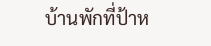บ้านพักที่ป้าห